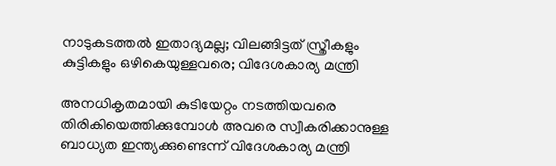നാടുകടത്തൽ ഇതാദ്യമല്ല; വിലങ്ങിട്ടത് സ്ത്രീകളും കുട്ടികളും ഒഴികെയുള്ളവരെ; വിദേശകാര്യ മന്ത്രി

അനധികൃതമായി കുടിയേറ്റം നടത്തിയവരെ തിരികിയെത്തിക്കുമ്പോൾ അവരെ സ്വീകരിക്കാനുള്ള ബാധ്യത ഇന്ത്യക്കുണ്ടെന്ന് വിദേശകാര്യ മന്ത്രി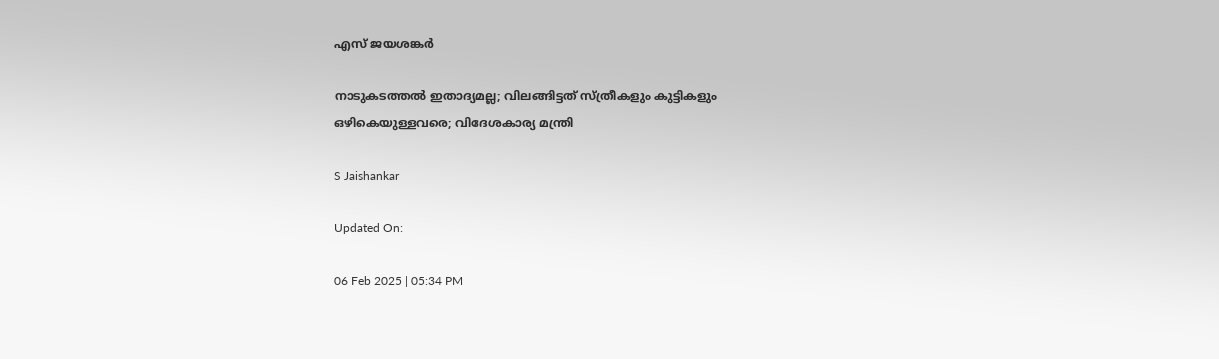എസ് ജയശങ്കർ

നാടുകടത്തൽ ഇതാദ്യമല്ല; വിലങ്ങിട്ടത് സ്ത്രീകളും കുട്ടികളും ഒഴികെയുള്ളവരെ; വിദേശകാര്യ മന്ത്രി

S Jaishankar

Updated On:

06 Feb 2025 | 05:34 PM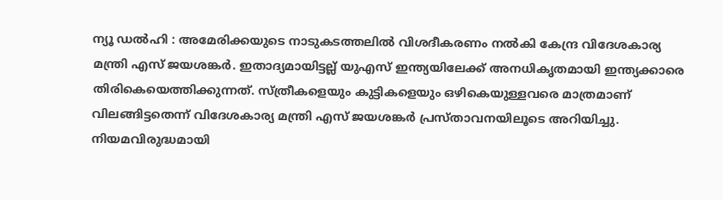ന്യൂ ഡൽഹി : അമേരിക്കയുടെ നാടുകടത്തലിൽ വിശദീകരണം നൽകി കേന്ദ്ര വിദേശകാര്യ മന്ത്രി എസ് ജയശങ്കർ. ഇതാദ്യമായിട്ടല്ല് യുഎസ് ഇന്ത്യയിലേക്ക് അനധികൃതമായി ഇന്ത്യക്കാരെ തിരികെയെത്തിക്കുന്നത്. സ്ത്രീകളെയും കുട്ടികളെയും ഒഴികെയുള്ളവരെ മാത്രമാണ് വിലങ്ങിട്ടതെന്ന് വിദേശകാര്യ മന്ത്രി എസ് ജയശങ്കർ പ്രസ്താവനയിലൂടെ അറിയിച്ചു. നിയമവിരുദ്ധമായി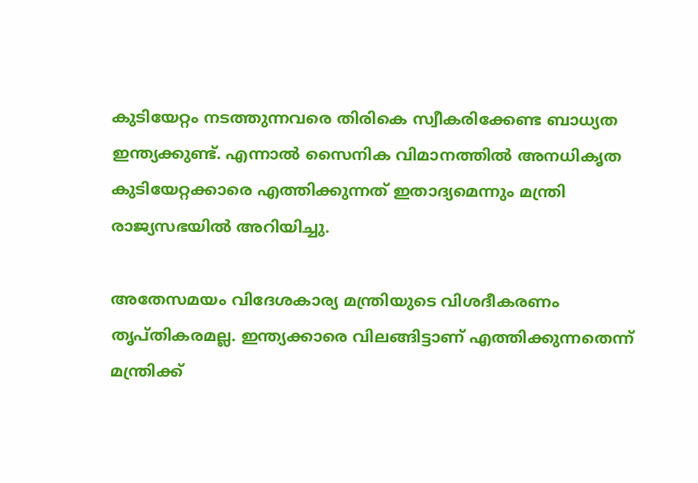കുടിയേറ്റം നടത്തുന്നവരെ തിരികെ സ്വീകരിക്കേണ്ട ബാധ്യത ഇന്ത്യക്കുണ്ട്. എന്നാൽ സൈനിക വിമാനത്തിൽ അനധികൃത കുടിയേറ്റക്കാരെ എത്തിക്കുന്നത് ഇതാദ്യമെന്നും മന്ത്രി രാജ്യസഭയിൽ അറിയിച്ചു.

അതേസമയം വിദേശകാര്യ മന്ത്രിയുടെ വിശദീകരണം തൃപ്തികരമല്ല. ഇന്ത്യക്കാരെ വിലങ്ങിട്ടാണ് എത്തിക്കുന്നതെന്ന് മന്ത്രിക്ക്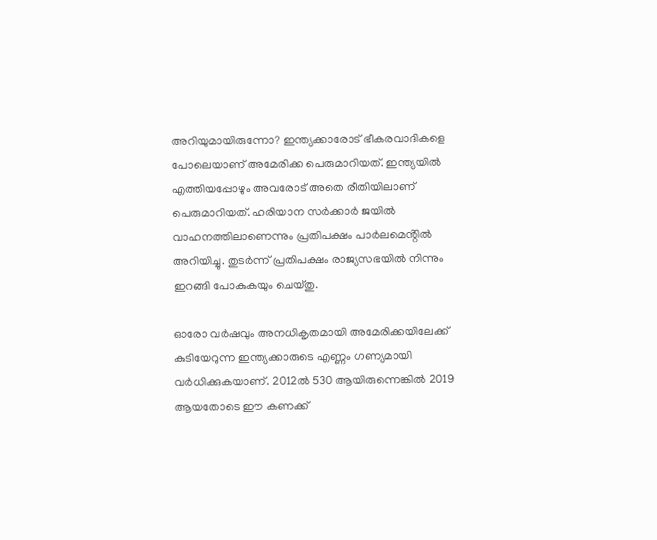അറിയുമായിരുന്നോ? ഇന്ത്യക്കാരോട് ഭീകരവാദികളെ പോലെയാണ് അമേരിക്ക പെരുമാറിയത്. ഇന്ത്യയിൽ എത്തിയപ്പോഴും അവരോട് അതെ രീതിയിലാണ് പെരുമാറിയത്. ഹരിയാന സർക്കാർ ജയിൽ വാഹനത്തിലാണെന്നും പ്രതിപക്ഷം പാർലമെൻ്റിൽ അറിയിച്ചു. തുടർന്ന് പ്രതിപക്ഷം രാജ്യസഭയിൽ നിന്നും ഇറങ്ങി പോകുകയും ചെയ്തു.

ഓരോ വർഷവും അനധികൃതമായി അമേരിക്കയിലേക്ക് കുടിയേറുന്ന ഇന്ത്യക്കാരുടെ എണ്ണം ഗണ്യമായി വർധിക്കുകയാണ്. 2012ൽ 530 ആയിരുന്നെങ്കിൽ 2019 ആയതോടെ ഈ കണക്ക്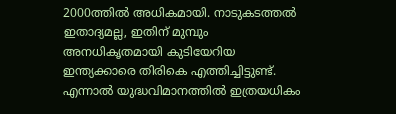2000ത്തിൽ അധികമായി. നാടുകടത്തൽ ഇതാദ്യമല്ല, ഇതിന് മുമ്പും അനധികൃതമായി കുടിയേറിയ ഇന്ത്യക്കാരെ തിരികെ എത്തിച്ചിട്ടുണ്ട്. എന്നാൽ യുദ്ധവിമാനത്തിൽ ഇത്രയധികം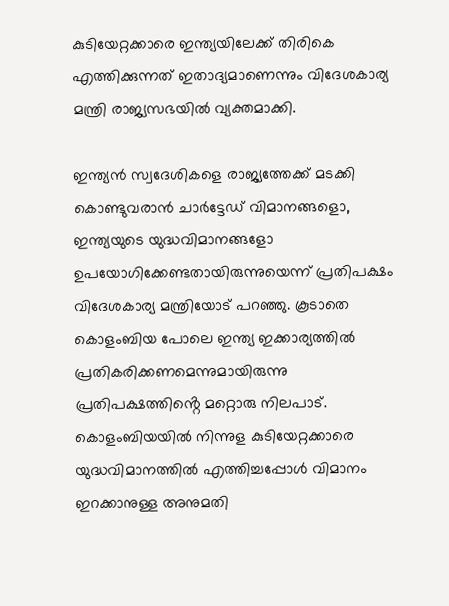കുടിയേറ്റക്കാരെ ഇന്ത്യയിലേക്ക് തിരികെ എത്തിക്കുന്നത് ഇതാദ്യമാണെന്നും വിദേശകാര്യ മന്ത്രി രാജ്യസഭയിൽ വ്യക്തമാക്കി.

ഇന്ത്യൻ സ്വദേശികളെ രാജ്യത്തേക്ക് മടക്കി കൊണ്ടുവരാൻ ചാർട്ടേഡ് വിമാനങ്ങളൊ, ഇന്ത്യയുടെ യുദ്ധവിമാനങ്ങളോ ഉപയോഗിക്കേണ്ടതായിരുന്നുയെന്ന് പ്രതിപക്ഷം വിദേശകാര്യ മന്ത്രിയോട് പറഞ്ഞു. കൂടാതെ കൊളംബിയ പോലെ ഇന്ത്യ ഇക്കാര്യത്തിൽ പ്രതികരിക്കണമെന്നുമായിരുന്നു പ്രതിപക്ഷത്തിൻ്റെ മറ്റൊരു നിലപാട്. കൊളംബിയയിൽ നിന്നുള കുടിയേറ്റക്കാരെ യുദ്ധവിമാനത്തിൽ എത്തിച്ചപ്പോൾ വിമാനം ഇറക്കാനുള്ള അനുമതി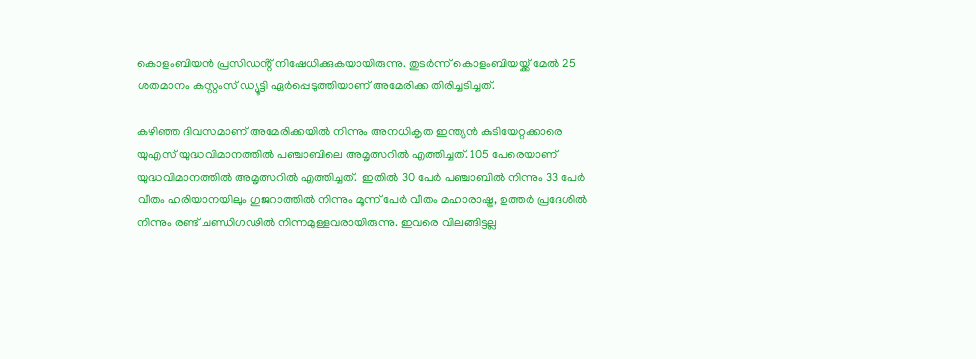കൊളംബിയൻ പ്രസിഡൻ്റ് നിഷേധിക്കുകയായിരുന്നു. തുടർന്ന് കൊളംബിയയ്ക്ക് മേൽ 25 ശതമാനം കസ്റ്റംസ് ഡ്യൂട്ടി ഏർപ്പെടുത്തിയാണ് അമേരിക്ക തിരിച്ചടിച്ചത്.

കഴിഞ്ഞ ദിവസമാണ് അമേരിക്കയിൽ നിന്നും അനധികൃത ഇന്ത്യൻ കുടിയേറ്റക്കാരെ യുഎസ് യുദ്ധവിമാനത്തിൽ പഞ്ചാബിലെ അമൃത്സറിൽ എത്തിച്ചത്. 105 പേരെയാണ് യുദ്ധവിമാനത്തിൽ അമൃത്സറിൽ എത്തിച്ചത്.  ഇതിൽ 30 പേർ പഞ്ചാബിൽ നിന്നും 33 പേർ വീതം ഹരിയാനയിലും ഗുജറാത്തിൽ നിന്നും മൂന്ന് പേർ വീതം മഹാരാഷ്ട്ര, ഉത്തർ പ്രദേശിൽ  നിന്നും രണ്ട് ചണ്ഡിഗഢിൽ നിന്നമുള്ളവരായിരുന്നു. ഇവരെ വിലങ്ങിട്ടല്ല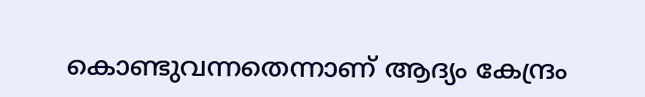കൊണ്ടുവന്നതെന്നാണ് ആദ്യം കേന്ദ്രം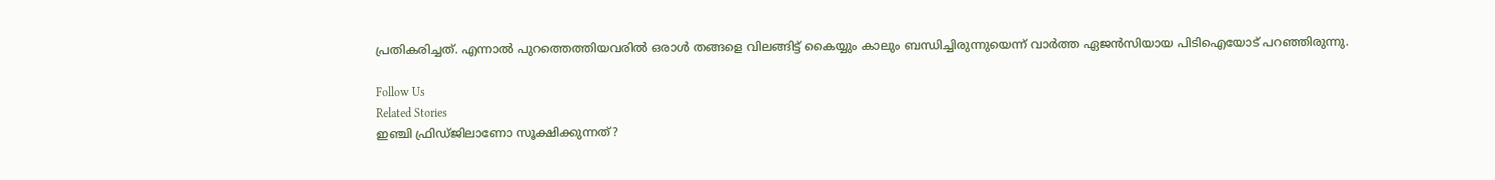പ്രതികരിച്ചത്. എന്നാൽ പുറത്തെത്തിയവരിൽ ഒരാൾ തങ്ങളെ വിലങ്ങിട്ട് കൈയ്യും കാലും ബന്ധിച്ചിരുന്നുയെന്ന് വാർത്ത ഏജൻസിയായ പിടിഐയോട് പറഞ്ഞിരുന്നു.

Follow Us
Related Stories
ഇഞ്ചി ഫ്രിഡ്ജിലാണോ സൂക്ഷിക്കുന്നത്?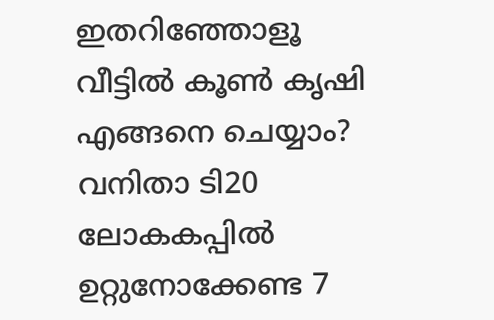ഇതറിഞ്ഞോളൂ
വീട്ടിൽ കൂൺ കൃഷി എങ്ങനെ ചെയ്യാം?
വനിതാ ടി20 ലോകകപ്പില്‍ ഉറ്റുനോക്കേണ്ട 7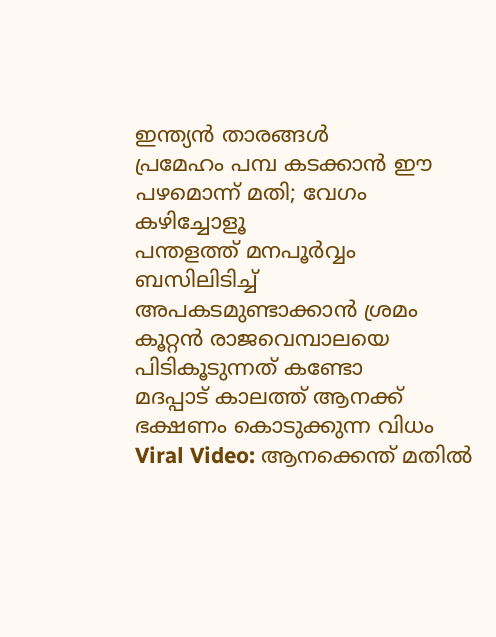ഇന്ത്യന്‍ താരങ്ങള്‍
പ്രമേഹം പമ്പ കടക്കാന്‍ ഈ പഴമൊന്ന് മതി; വേഗം കഴിച്ചോളൂ
പന്തളത്ത് മനപൂർവ്വം ബസിലിടിച്ച് അപകടമുണ്ടാക്കാൻ ശ്രമം
കൂറ്റൻ രാജവെമ്പാലയെ പിടികൂടുന്നത് കണ്ടോ
മദപ്പാട് കാലത്ത് ആനക്ക് ഭക്ഷണം കൊടുക്കുന്ന വിധം
Viral Video: ആനക്കെന്ത് മതിൽ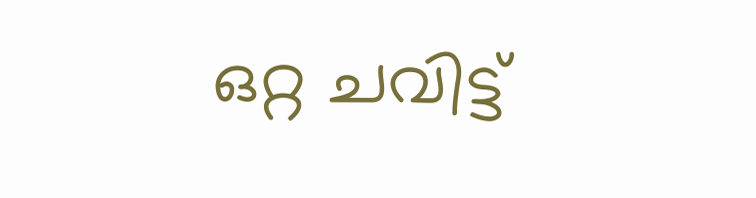ഒറ്റ ചവിട്ട്